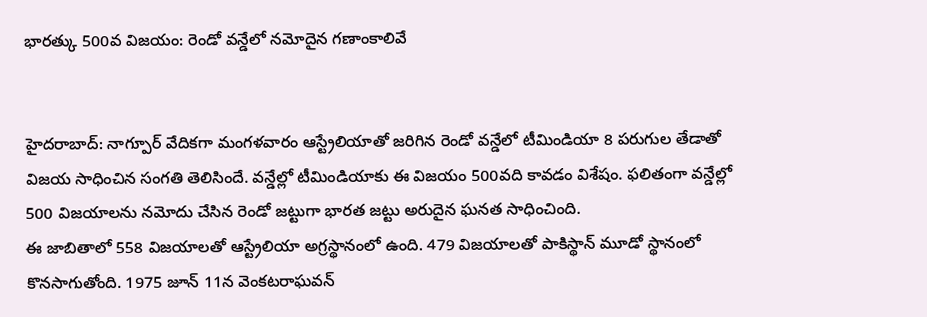భారత్కు 500వ విజయం: రెండో వన్డేలో నమోదైన గణాంకాలివే


హైదరాబాద్: నాగ్పూర్ వేదికగా మంగళవారం ఆస్ట్రేలియాతో జరిగిన రెండో వన్డేలో టీమిండియా 8 పరుగుల తేడాతో విజయ సాధించిన సంగతి తెలిసిందే. వన్డేల్లో టీమిండియాకు ఈ విజయం 500వది కావడం విశేషం. ఫలితంగా వన్డేల్లో 500 విజయాలను నమోదు చేసిన రెండో జట్టుగా భారత జట్టు అరుదైన ఘనత సాధించింది.
ఈ జాబితాలో 558 విజయాలతో ఆస్ట్రేలియా అగ్రస్థానంలో ఉంది. 479 విజయాలతో పాకిస్థాన్ మూడో స్థానంలో కొనసాగుతోంది. 1975 జూన్ 11న వెంకటరాఘవన్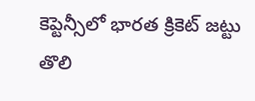కెప్టెన్సీలో భారత క్రికెట్ జట్టు తొలి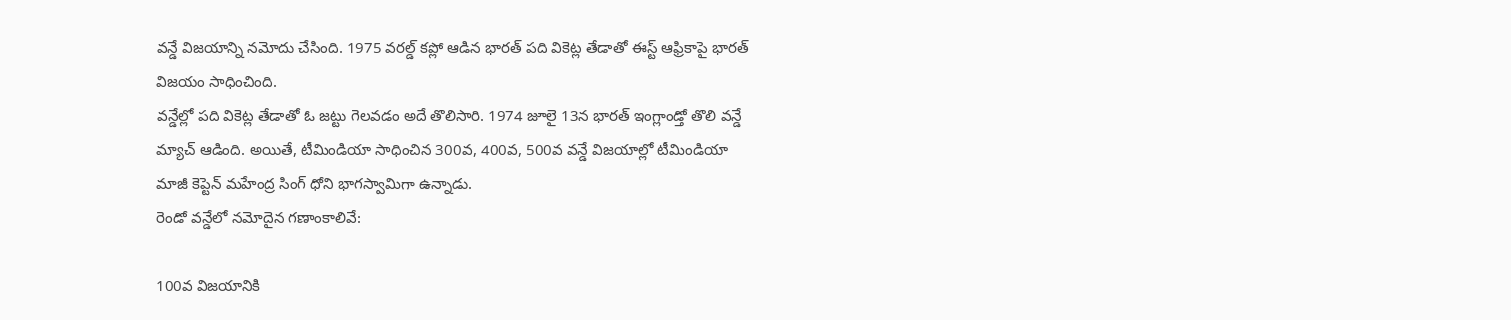వన్డే విజయాన్ని నమోదు చేసింది. 1975 వరల్డ్ కప్లో ఆడిన భారత్ పది వికెట్ల తేడాతో ఈస్ట్ ఆఫ్రికాపై భారత్ విజయం సాధించింది.
వన్డేల్లో పది వికెట్ల తేడాతో ఓ జట్టు గెలవడం అదే తొలిసారి. 1974 జూలై 13న భారత్ ఇంగ్లాండ్తో తొలి వన్డే మ్యాచ్ ఆడింది. అయితే, టీమిండియా సాధించిన 300వ, 400వ, 500వ వన్డే విజయాల్లో టీమిండియా మాజీ కెప్టెన్ మహేంద్ర సింగ్ ధోని భాగస్వామిగా ఉన్నాడు.
రెండో వన్డేలో నమోదైన గణాంకాలివే:

100వ విజయానికి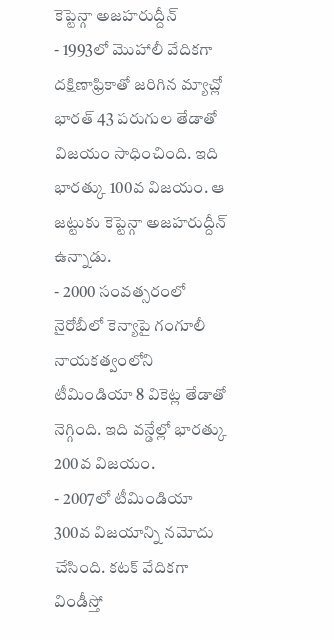కెప్టెన్గా అజహరుద్దీన్
- 1993లో మొహాలీ వేదికగా దక్షిణాఫ్రికాతో జరిగిన మ్యాచ్లో భారత్ 43 పరుగుల తేడాతో విజయం సాధించింది. ఇది భారత్కు 100వ విజయం. ఆ జట్టుకు కెప్టెన్గా అజహరుద్దీన్ ఉన్నాడు.
- 2000 సంవత్సరంలో నైరోబీలో కెన్యాపై గంగూలీ నాయకత్వంలోని టీమిండియా 8 వికెట్ల తేడాతో నెగ్గింది. ఇది వన్డేల్లో భారత్కు 200వ విజయం.
- 2007లో టీమిండియా 300వ విజయాన్ని నమోదు చేసింది. కటక్ వేదికగా విండీస్తో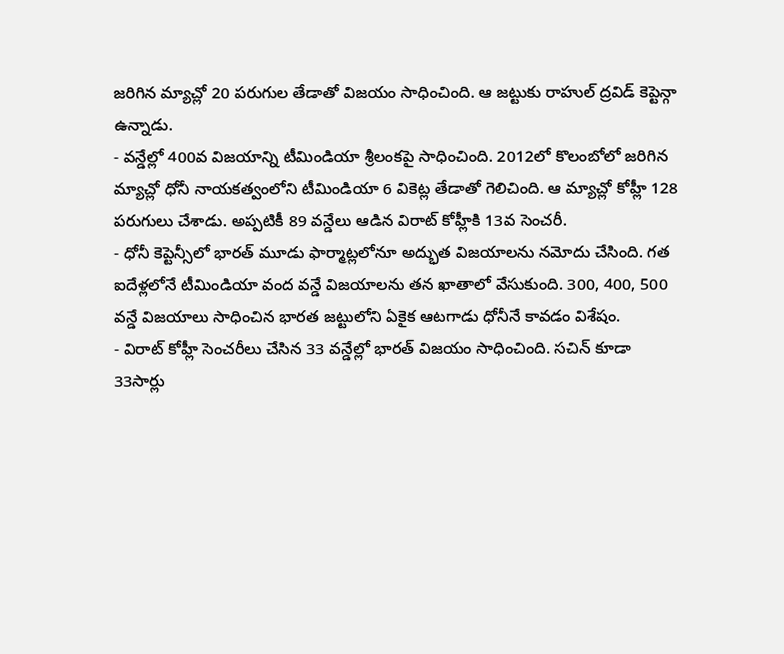జరిగిన మ్యాచ్లో 20 పరుగుల తేడాతో విజయం సాధించింది. ఆ జట్టుకు రాహుల్ ద్రవిడ్ కెప్టెన్గా ఉన్నాడు.
- వన్డేల్లో 400వ విజయాన్ని టీమిండియా శ్రీలంకపై సాధించింది. 2012లో కొలంబోలో జరిగిన మ్యాచ్లో ధోనీ నాయకత్వంలోని టీమిండియా 6 వికెట్ల తేడాతో గెలిచింది. ఆ మ్యాచ్లో కోహ్లీ 128 పరుగులు చేశాడు. అప్పటికీ 89 వన్డేలు ఆడిన విరాట్ కోహ్లీకి 13వ సెంచరీ.
- ధోనీ కెప్టెన్సీలో భారత్ మూడు ఫార్మాట్లలోనూ అద్భుత విజయాలను నమోదు చేసింది. గత ఐదేళ్లలోనే టీమిండియా వంద వన్డే విజయాలను తన ఖాతాలో వేసుకుంది. 300, 400, 500 వన్డే విజయాలు సాధించిన భారత జట్టులోని ఏకైక ఆటగాడు ధోనీనే కావడం విశేషం.
- విరాట్ కోహ్లీ సెంచరీలు చేసిన 33 వన్డేల్లో భారత్ విజయం సాధించింది. సచిన్ కూడా 33సార్లు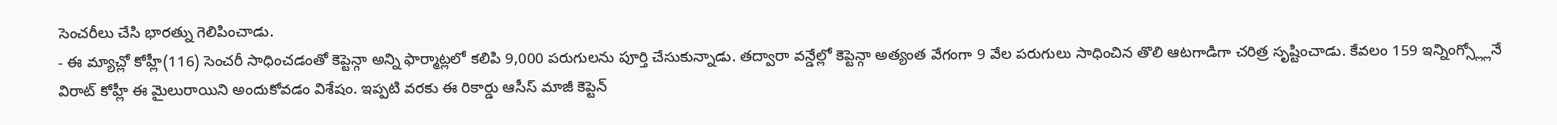సెంచరీలు చేసి భారత్ను గెలిపించాడు.
- ఈ మ్యాచ్లో కోహ్లీ(116) సెంచరీ సాధించడంతో కెప్టెన్గా అన్ని ఫార్మాట్లలో కలిపి 9,000 పరుగులను పూర్తి చేసుకున్నాడు. తద్వారా వన్డేల్లో కెప్టెన్గా అత్యంత వేగంగా 9 వేల పరుగులు సాధించిన తొలి ఆటగాడిగా చరిత్ర సృష్టించాడు. కేవలం 159 ఇన్నింగ్స్ల్లోనే విరాట్ కోహ్లీ ఈ మైలురాయిని అందుకోవడం విశేషం. ఇప్పటి వరకు ఈ రికార్డు ఆసీస్ మాజీ కెప్టెన్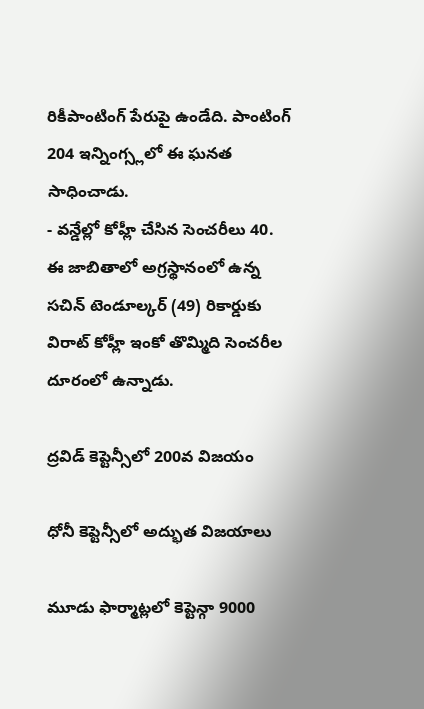రికీపాంటింగ్ పేరుపై ఉండేది. పాంటింగ్ 204 ఇన్నింగ్స్లలో ఈ ఘనత సాధించాడు.
- వన్డేల్లో కోహ్లీ చేసిన సెంచరీలు 40. ఈ జాబితాలో అగ్రస్థానంలో ఉన్న సచిన్ టెండూల్కర్ (49) రికార్డుకు విరాట్ కోహ్లీ ఇంకో తొమ్మిది సెంచరీల దూరంలో ఉన్నాడు.

ద్రవిడ్ కెప్టెన్సీలో 200వ విజయం

ధోనీ కెప్టెన్సీలో అద్భుత విజయాలు

మూడు ఫార్మాట్లలో కెప్టెన్గా 9000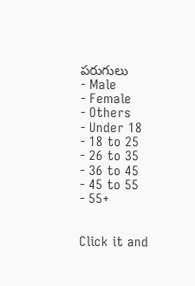పరుగులు
- Male
- Female
- Others
- Under 18
- 18 to 25
- 26 to 35
- 36 to 45
- 45 to 55
- 55+


Click it and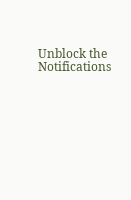Unblock the Notifications